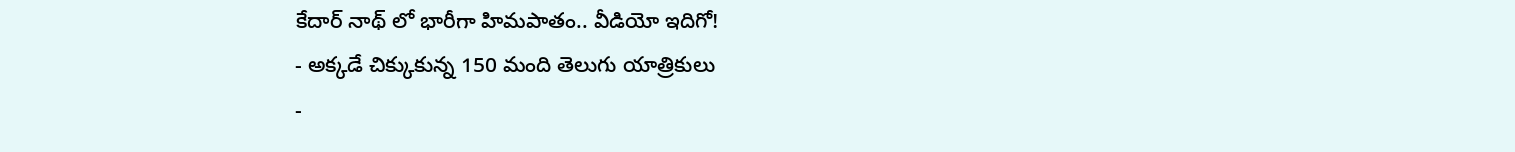కేదార్ నాథ్ లో భారీగా హిమపాతం.. వీడియో ఇదిగో!
- అక్కడే చిక్కుకున్న 150 మంది తెలుగు యాత్రికులు
-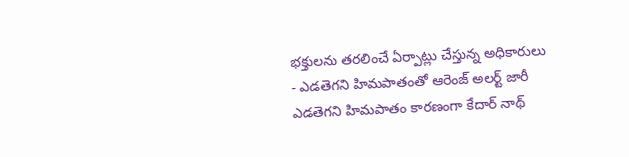భక్తులను తరలించే ఏర్పాట్లు చేస్తున్న అధికారులు
- ఎడతెగని హిమపాతంతో ఆరెంజ్ అలర్ట్ జారీ
ఎడతెగని హిమపాతం కారణంగా కేదార్ నాథ్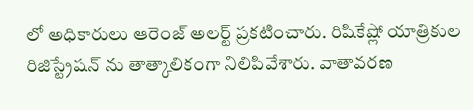లో అధికారులు ఆరెంజ్ అలర్ట్ ప్రకటించారు. రిషికేష్లో యాత్రికుల రిజిస్ట్రేషన్ ను తాత్కాలికంగా నిలిపివేశారు. వాతావరణ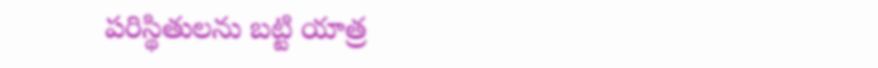పరిస్థితులను బట్టి యాత్ర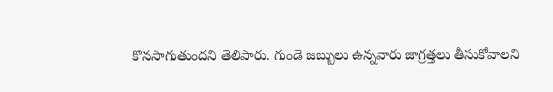కొనసాగుతుందని తెలిపారు. గుండె జబ్బులు ఉన్నవారు జాగ్రత్తలు తీసుకోవాలని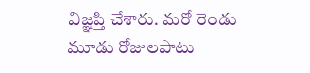విజ్ఞప్తి చేశారు. మరో రెండు మూడు రోజులపాటు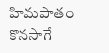హిమపాతం కొనసాగే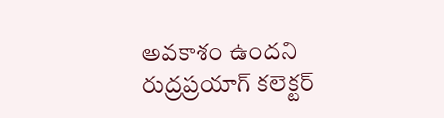అవకాశం ఉందని రుద్రప్రయాగ్ కలెక్టర్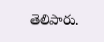తెలిపారు.